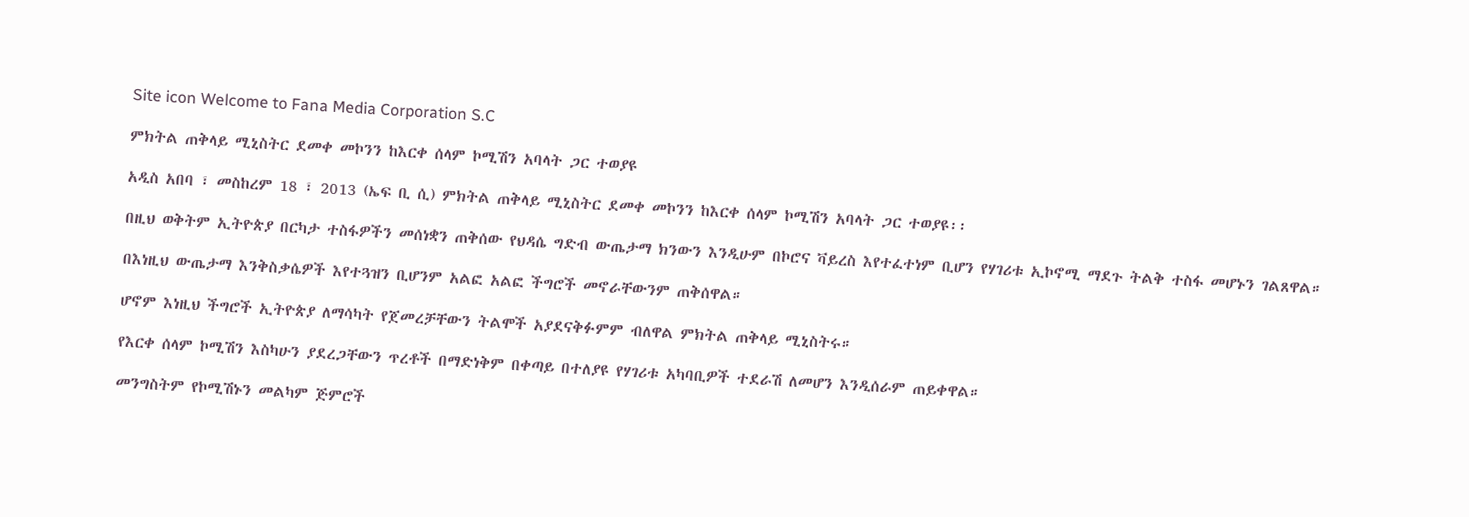Site icon Welcome to Fana Media Corporation S.C

ምክትል ጠቅላይ ሚኒስትር ደመቀ መኮንን ከእርቀ ሰላም ኮሚሽን አባላት ጋር ተወያዩ

አዲስ አበባ ፣ መስከረም 18 ፣ 2013 (ኤፍ ቢ ሲ) ምክትል ጠቅላይ ሚኒስትር ደመቀ መኮንን ከእርቀ ሰላም ኮሚሽን አባላት ጋር ተወያዩ፡፡

በዚህ ወቅትም ኢትዮጵያ በርካታ ተስፋዎችን መሰነቋን ጠቅሰው የህዳሴ ግድብ ውጤታማ ክንውን እንዲሁም በኮሮና ቫይረስ እየተፈተነም ቢሆን የሃገሪቱ ኢኮኖሚ ማደጉ ትልቅ ተስፋ መሆኑን ገልጸዋል።

በእነዚህ ውጤታማ እንቅስቃሴዎች እየተጓዝን ቢሆንም አልፎ አልፎ ችግሮች መኖራቸውንም ጠቅሰዋል።

ሆኖም እነዚህ ችግሮች ኢትዮጵያ ለማሳካት የጀመረቻቸውን ትልሞች አያደናቅፉምም ብለዋል ምክትል ጠቅላይ ሚኒስትሩ።

የእርቀ ሰላም ኮሚሽን እስካሁን ያደረጋቸውን ጥረቶች በማድነቅም በቀጣይ በተለያዩ የሃገሪቱ አካባቢዎች ተደራሽ ለመሆን እንዲሰራም ጠይቀዋል።

መንግስትም የኮሚሽኑን መልካም ጅምሮች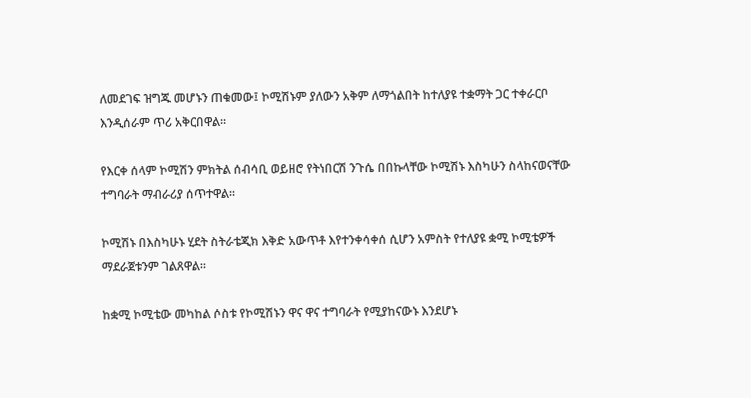ለመደገፍ ዝግጁ መሆኑን ጠቁመው፤ ኮሚሽኑም ያለውን አቅም ለማጎልበት ከተለያዩ ተቋማት ጋር ተቀራርቦ እንዲሰራም ጥሪ አቅርበዋል።

የእርቀ ሰላም ኮሚሽን ምክትል ሰብሳቢ ወይዘሮ የትነበርሽ ንጉሴ በበኩላቸው ኮሚሽኑ እስካሁን ስላከናወናቸው ተግባራት ማብራሪያ ሰጥተዋል።

ኮሚሽኑ በእስካሁኑ ሂደት ስትራቴጂክ እቅድ አውጥቶ እየተንቀሳቀሰ ሲሆን አምስት የተለያዩ ቋሚ ኮሚቴዎች ማደራጀቱንም ገልጸዋል።

ከቋሚ ኮሚቴው መካከል ሶስቱ የኮሚሽኑን ዋና ዋና ተግባራት የሚያከናውኑ እንደሆኑ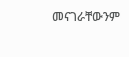መናገራቸውንም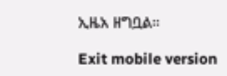ኢዜአ ዘግቧል።

Exit mobile version